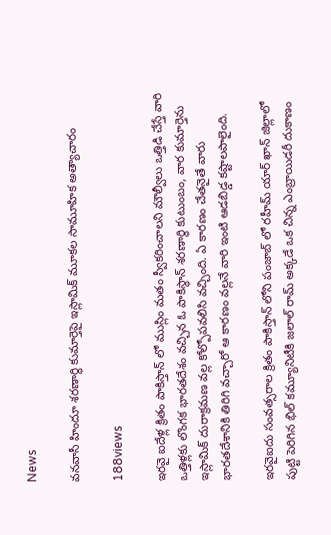News

వనవాసీ హిందూ శరణార్థి కుమార్తెపై ఇస్లామిక్ మూకల సామూహిక అత్యాచారం

188views

ఇరవై ఐదేళ్ల క్రితం పాకిస్తాన్ లో ముస్లిం మతం స్వీకరించాలని మౌల్వీలు ఒత్తిడి చేస్తే వారి ఒత్తిళ్లకు లొంగక భారతదేశం వచ్చిన ఓ పాకిస్థాన్ శరణార్థి కుటుంబం, వార కుమార్తెను ఇస్లామిక్ దురాక్రమణ వల్ల కోల్పోపవలిసి వచ్చింది. ఏ కారణం చేతనైతే వారు భారతదేశానికి తిరిగి వచ్చారో ఆ కారణం వల్లనే వారి ఇంటి ఆడబిడ్డ కష్టాలపాలైంది.

ఇరవైఐదు సంవత్సరాల క్రితం పాకిస్తాన్ లోని పంజాబ్ లో రహీమ్ యార్ ఖాన్ జిల్లాలో పుట్టి పెరిగిన భిల్ కమ్యూనిటీకి జలాల్ రామ్ అక్కడే ఒక చిన్న ఎంబ్రాయిడరీ దుకాణం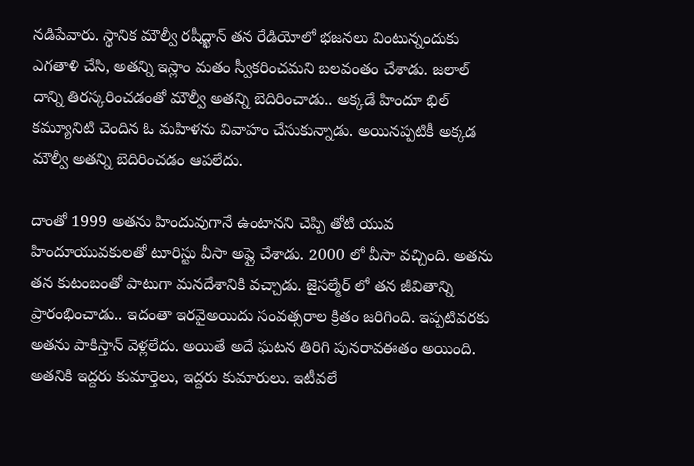నడిపేవారు. స్థానిక మౌల్వీ రషీద్ఖాన్ తన రేడియోలో భజనలు వింటున్నందుకు ఎగతాళి చేసి, అతన్ని ఇస్లాం మతం స్వీకరించమని బలవంతం చేశాడు. జలాల్ దాన్ని తిరస్కరించడంతో మౌల్వీ అతన్ని బెదిరించాడు.. అక్కడే హిందూ భిల్ కమ్యూనిటి చెందిన ఓ మహిళను వివాహం చేసుకున్నాడు. అయినప్పటికీ అక్కడ మౌల్వీ అతన్ని బెదిరించడం ఆపలేదు.

దాంతో 1999 అతను హిందువుగానే ఉంటానని చెప్పి తోటి యువ హిందూయువకులతో టూరిస్టు వీసా అప్లై చేశాడు. 2000 లో వీసా వచ్చింది. అతను తన కుటంబంతో పాటుగా మనదేశానికి వచ్చాడు. జైసల్మేర్ లో తన జీవితాన్ని ప్రారంభించాడు.. ఇదంతా ఇరవైఅయిదు సంవత్సరాల క్రితం జరిగింది. ఇప్పటివరకు అతను పాకిస్తాన్ వెళ్లలేదు. అయితే అదే ఘటన తిరిగి పునరావఈతం అయింది. అతనికి ఇద్దరు కుమార్తెలు, ఇద్దరు కుమారులు. ఇటీవలే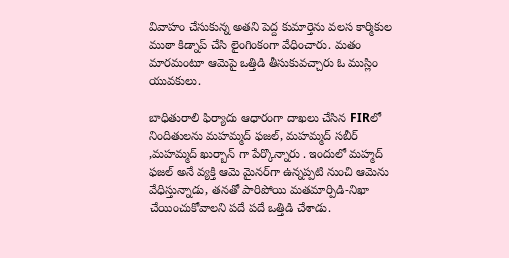వివాహం చేసుకున్న అతని పెద్ద కుమార్తెను వలస కార్మికుల ముఠా కిడ్నాప్ చేసి లైంగింకంగా వేధించారు. మతం మారమంటూ ఆమెపై ఒత్తిడి తీసుకువచ్చారు ఓ ముస్లిం యువకులు.

బాధితురాలి ఫిర్యాదు ఆధారంగా దాఖలు చేసిన FIRలో నిందితులను మహమ్మద్ ఫజల్, మహమ్మద్ సబీర్ ,మహమ్మద్ ఖుర్బాన్ గా పేర్కొన్నారు . ఇందులో మహ్మద్ ఫజల్ అనే వ్యక్తి ఆమె మైనర్‌గా ఉన్నప్పటి నుంచి ఆమెను వేధిస్తున్నాడు, తనతో పారిపోయి మతమార్పిడి-నిఖా చేయించుకోవాలని పదే పదే ఒత్తిడి చేశాడు.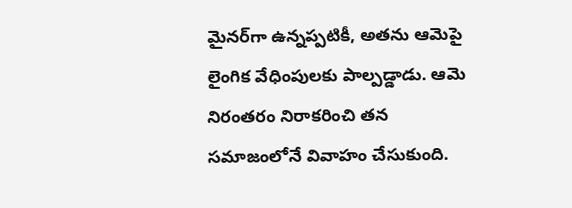మైనర్‌గా ఉన్నప్పటికీ, అతను ఆమెపై లైంగిక వేధింపులకు పాల్పడ్డాడు. ఆమె నిరంతరం నిరాకరించి తన సమాజంలోనే వివాహం చేసుకుంది.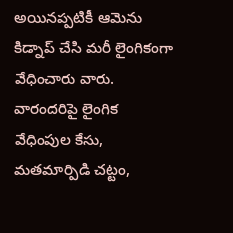అయినప్పటికీ ఆమెను కిడ్నాప్ చేసి మరీ లైంగికంగా వేధించారు వారు. వారందరిపై లైంగిక వేధింపుల కేసు, మతమార్పిడి చట్టం,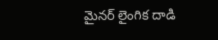మైనర్ లైంగిక దాడి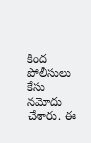కింద పోలీసులు కేసు నమోదు చేశారు. ఈ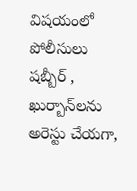విషయంలో పోలీసులు షబ్బీర్ , ఖుర్బాన్‌లను అరెస్టు చేయగా,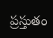ప్రస్తుతం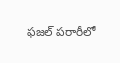ఫజల్ పరారీలో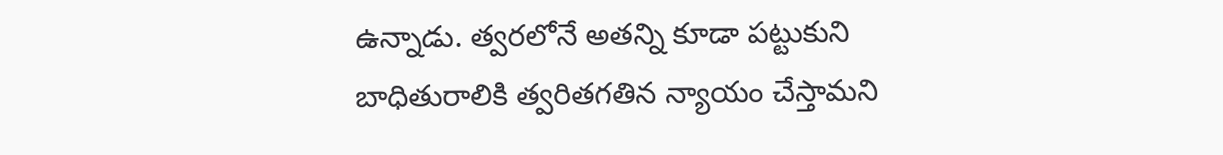ఉన్నాడు. త్వరలోనే అతన్ని కూడా పట్టుకుని బాధితురాలికి త్వరితగతిన న్యాయం చేస్తామని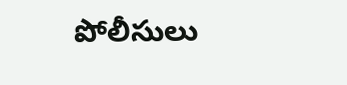పోలీసులు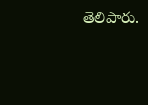తెలిపారు.